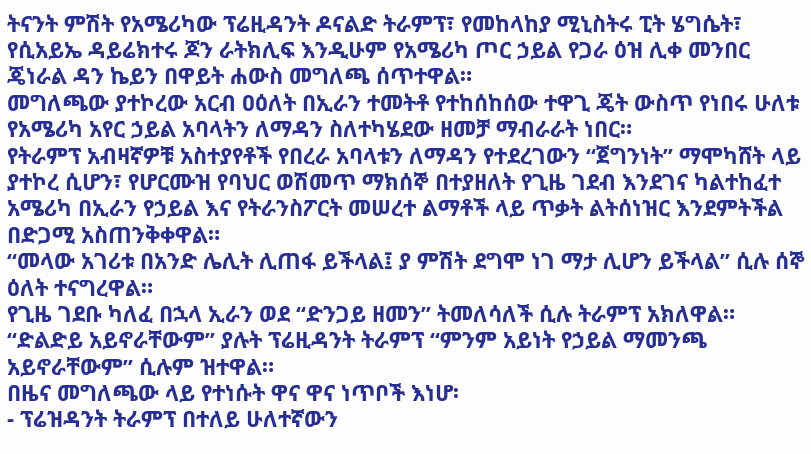ትናንት ምሽት የአሜሪካው ፕሬዚዳንት ዶናልድ ትራምፕ፣ የመከላከያ ሚኒስትሩ ፒት ሄግሴት፣ የሲአይኤ ዳይሬክተሩ ጆን ራትክሊፍ እንዲሁም የአሜሪካ ጦር ኃይል የጋራ ዕዝ ሊቀ መንበር ጄነራል ዳን ኬይን በዋይት ሐውስ መግለጫ ሰጥተዋል።
መግለጫው ያተኮረው አርብ ዐዕለት በኢራን ተመትቶ የተከሰከሰው ተዋጊ ጄት ውስጥ የነበሩ ሁለቱ የአሜሪካ አየር ኃይል አባላትን ለማዳን ስለተካሄደው ዘመቻ ማብራራት ነበር።
የትራምፕ አብዛኛዎቹ አስተያየቶች የበረራ አባላቱን ለማዳን የተደረገውን “ጀግንነት” ማሞካሸት ላይ ያተኮረ ሲሆን፣ የሆርሙዝ የባህር ወሽመጥ ማክሰኞ በተያዘለት የጊዜ ገደብ እንደገና ካልተከፈተ አሜሪካ በኢራን የኃይል እና የትራንስፖርት መሠረተ ልማቶች ላይ ጥቃት ልትሰነዝር እንደምትችል በድጋሚ አስጠንቅቀዋል።
“መላው አገሪቱ በአንድ ሌሊት ሊጠፋ ይችላል፤ ያ ምሽት ደግሞ ነገ ማታ ሊሆን ይችላል” ሲሉ ሰኞ ዕለት ተናግረዋል።
የጊዜ ገደቡ ካለፈ በኋላ ኢራን ወደ “ድንጋይ ዘመን” ትመለሳለች ሲሉ ትራምፕ አክለዋል።
“ድልድይ አይኖራቸውም” ያሉት ፕሬዚዳንት ትራምፕ “ምንም አይነት የኃይል ማመንጫ አይኖራቸውም” ሲሉም ዝተዋል።
በዜና መግለጫው ላይ የተነሱት ዋና ዋና ነጥቦች እነሆ፡
- ፕሬዝዳንት ትራምፕ በተለይ ሁለተኛውን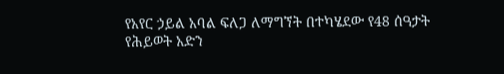የአየር ኃይል አባል ፍለጋ ለማግኘት በተካሄደው የ48 ሰዓታት የሕይወት አድን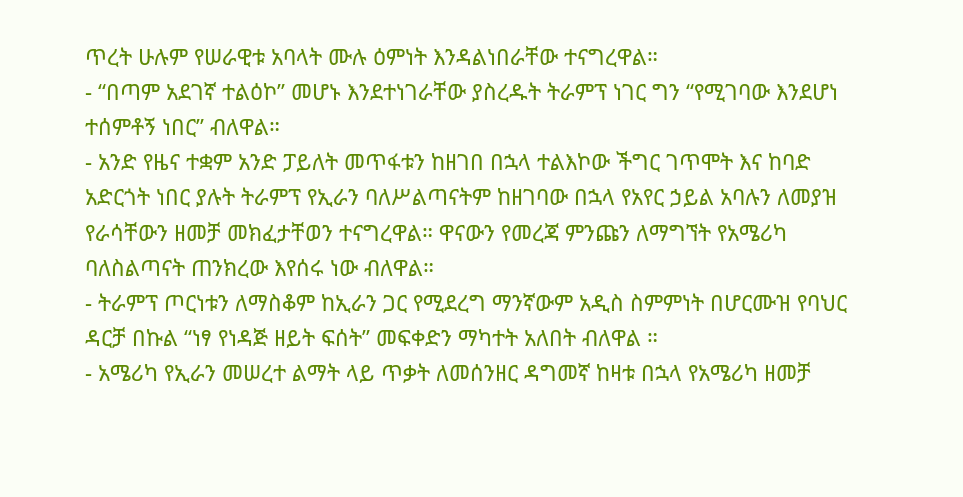ጥረት ሁሉም የሠራዊቱ አባላት ሙሉ ዕምነት እንዳልነበራቸው ተናግረዋል።
- “በጣም አደገኛ ተልዕኮ” መሆኑ እንደተነገራቸው ያስረዱት ትራምፕ ነገር ግን “የሚገባው እንደሆነ ተሰምቶኝ ነበር” ብለዋል።
- አንድ የዜና ተቋም አንድ ፓይለት መጥፋቱን ከዘገበ በኋላ ተልእኮው ችግር ገጥሞት እና ከባድ አድርጎት ነበር ያሉት ትራምፕ የኢራን ባለሥልጣናትም ከዘገባው በኋላ የአየር ኃይል አባሉን ለመያዝ የራሳቸውን ዘመቻ መክፈታቸወን ተናግረዋል። ዋናውን የመረጃ ምንጩን ለማግኘት የአሜሪካ ባለስልጣናት ጠንክረው እየሰሩ ነው ብለዋል።
- ትራምፕ ጦርነቱን ለማስቆም ከኢራን ጋር የሚደረግ ማንኛውም አዲስ ስምምነት በሆርሙዝ የባህር ዳርቻ በኩል “ነፃ የነዳጅ ዘይት ፍሰት” መፍቀድን ማካተት አለበት ብለዋል ።
- አሜሪካ የኢራን መሠረተ ልማት ላይ ጥቃት ለመሰንዘር ዳግመኛ ከዛቱ በኋላ የአሜሪካ ዘመቻ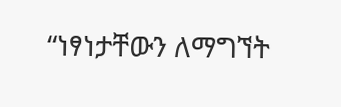“ነፃነታቸውን ለማግኘት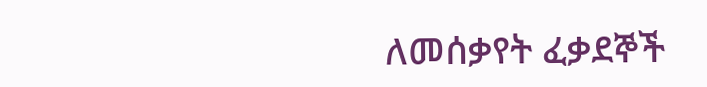ለመሰቃየት ፈቃደኞች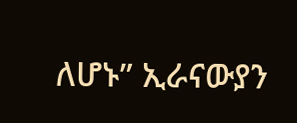ለሆኑ” ኢራናውያን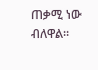ጠቃሚ ነው ብለዋል።